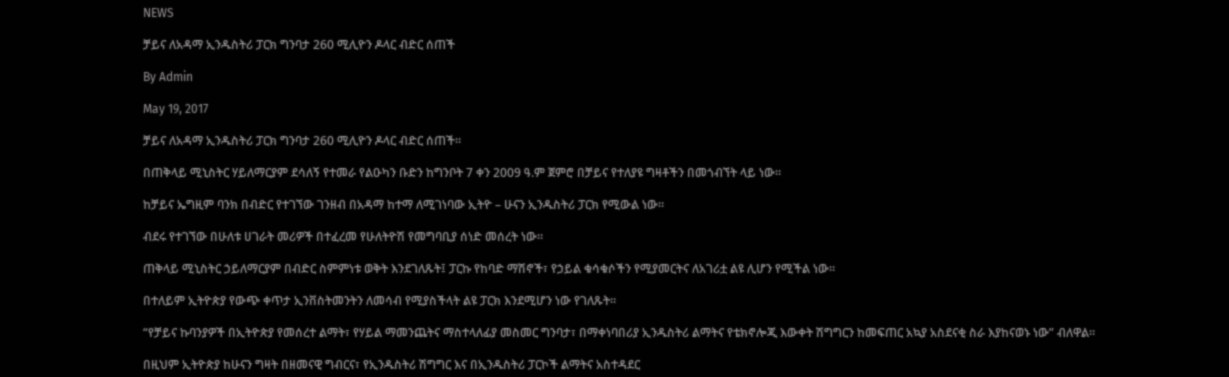NEWS

ቻይና ለአዳማ ኢንዱስትሪ ፓርክ ግንባታ 260 ሚሊዮን ዶላር ብድር ሰጠች

By Admin

May 19, 2017

ቻይና ለአዳማ ኢንዱስትሪ ፓርክ ግንባታ 260 ሚሊዮን ዶላር ብድር ሰጠች።

በጠቅላይ ሚኒስትር ሃይለማርያም ደሳለኝ የተመራ የልዑካን ቡድን ከግንቦት 7 ቀን 2009 ዓ.ም ጀምሮ በቻይና የተለያዩ ግዛቶችን በመጎብኘት ላይ ነው።

ከቻይና ኤግዚም ባንክ በብድር የተገኘው ገንዘብ በአዳማ ከተማ ለሚገነባው ኢትዮ – ሁናን ኢንዱስትሪ ፓርክ የሚውል ነው።

ብደሩ የተገኘው በሁለቱ ሀገራት መሪዎች በተፈረመ የሁለትዮሽ የመግባቢያ ሰነድ መሰረት ነው።

ጠቅላይ ሚኒስትር ኃይለማርያም በብድር ስምምነቱ ወቅት እንደገለጹት፤ ፓርኩ የከባድ ማሽኖች፣ የኃይል ቁሳቁሶችን የሚያመርትና ለአገሪቷ ልዩ ሊሆን የሚችል ነው።

በተለይም ኢትዮጵያ የውጭ ቀጥታ ኢንቨስትመንትን ለመሳብ የሚያስችላት ልዩ ፓርክ እንደሚሆን ነው የገለጹት።

“የቻይና ኩባንያዎች በኢትዮጵያ የመሰረተ ልማት፣ የሃይል ማመንጨትና ማስተላለፊያ መስመር ግንባታ፣ በማቀነባበሪያ ኢንዱስትሪ ልማትና የቴክኖሎጂ እውቀት ሽግግርን ከመፍጠር አኳያ አስደናቂ ስራ እያከናወኑ ነው” ብለዋል።

በዚህም ኢትዮጵያ ከሁናን ግዛት በዘመናዊ ግብርና፣ የኢንዱስትሪ ሽግግር እና በኢንዱስትሪ ፓርኮች ልማትና አስተዳደር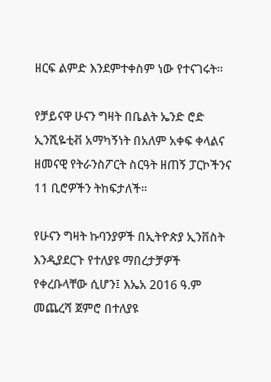ዘርፍ ልምድ እንደምተቀስም ነው የተናገሩት።

የቻይናዋ ሁናን ግዛት በቤልት ኤንድ ሮድ ኢንሺዬቲቭ አማካኝነት በአለም አቀፍ ቀላልና ዘመናዊ የትራንስፖርት ስርዓት ዘጠኝ ፓርኮችንና 11 ቢሮዎችን ትከፍታለች።

የሁናን ግዛት ኩባንያዎች በኢትዮጵያ ኢንቨስት እንዲያደርጉ የተለያዩ ማበረታቻዎች የቀረቡላቸው ሲሆን፤ እኤአ 2016 ዓ.ም መጨረሻ ጀምሮ በተለያዩ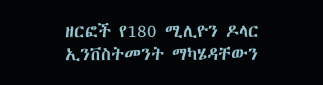ዘርፎች የ180 ሚሊዮን ዶላር ኢንቨስትመንት ማካሄዳቸውን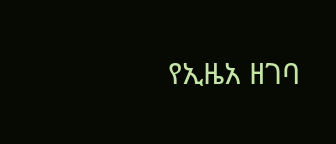የኢዜአ ዘገባ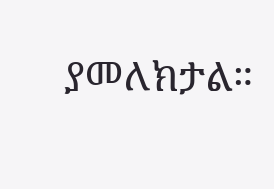ያመለክታል።